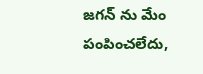జగన్ ను మేం పంపించలేదు,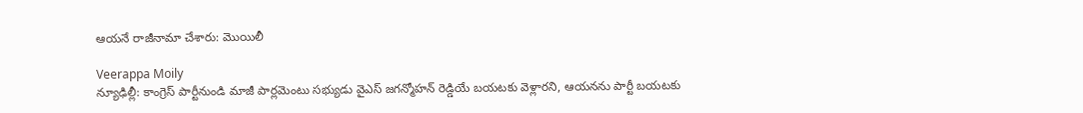ఆయనే రాజీనామా చేశారు: మొయిలీ

Veerappa Moily
న్యూఢిల్లీ: కాంగ్రెస్ పార్టీనుండి మాజీ పార్లమెంటు సభ్యుడు వైఎస్ జగన్మోహన్ రెడ్డియే బయటకు వెళ్లారని, ఆయనను పార్టీ బయటకు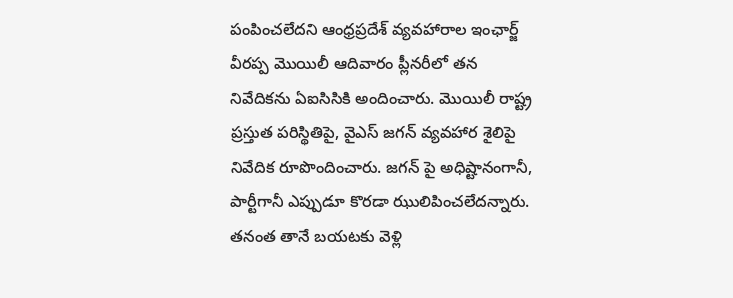పంపించలేదని ఆంధ్రప్రదేశ్ వ్యవహారాల ఇంఛార్జ్ వీరప్ప మొయిలీ ఆదివారం ప్లీనరీలో తన నివేదికను ఏఐసిసికి అందించారు. మొయిలీ రాష్ట్ర ప్రస్తుత పరిస్థితిపై, వైఎస్ జగన్ వ్యవహార శైలిపై నివేదిక రూపొందించారు. జగన్ పై అధిష్టానంగానీ, పార్టీగానీ ఎప్పుడూ కొరడా ఝులిపించలేదన్నారు. తనంత తానే బయటకు వెళ్లి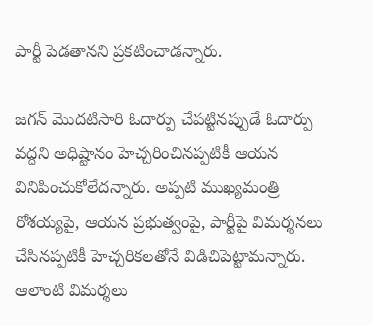పార్టీ పెడతానని ప్రకటించాడన్నారు.

జగన్ మొదటిసారి ఓదార్పు చేపట్టినప్పుడే ఓదార్పు వద్దని అధిష్టానం హెచ్చరించినప్పటికీ ఆయన వినిపించుకోలేదన్నారు. అప్పటి ముఖ్యమంత్రి రోశయ్యపై, ఆయన ప్రభుత్వంపై, పార్టీపై విమర్శనలు చేసినప్పటికీ హెచ్చరికలతోనే విడిచిపెట్టామన్నారు. ఆలాంటి విమర్శలు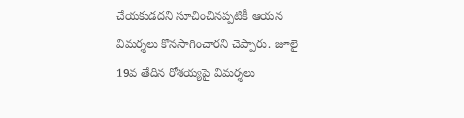చేయకుడదని సూచించినప్పటికీ ఆయన విమర్శలు కొనసాగించారని చెప్పారు. జూలై 19వ తేదిన రోశయ్యపై విమర్శలు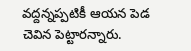వద్దన్నప్పటికీ ఆయన పెడ చెవిన పెట్టారన్నారు.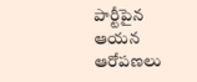పార్టీపైన ఆయన ఆరోపణలు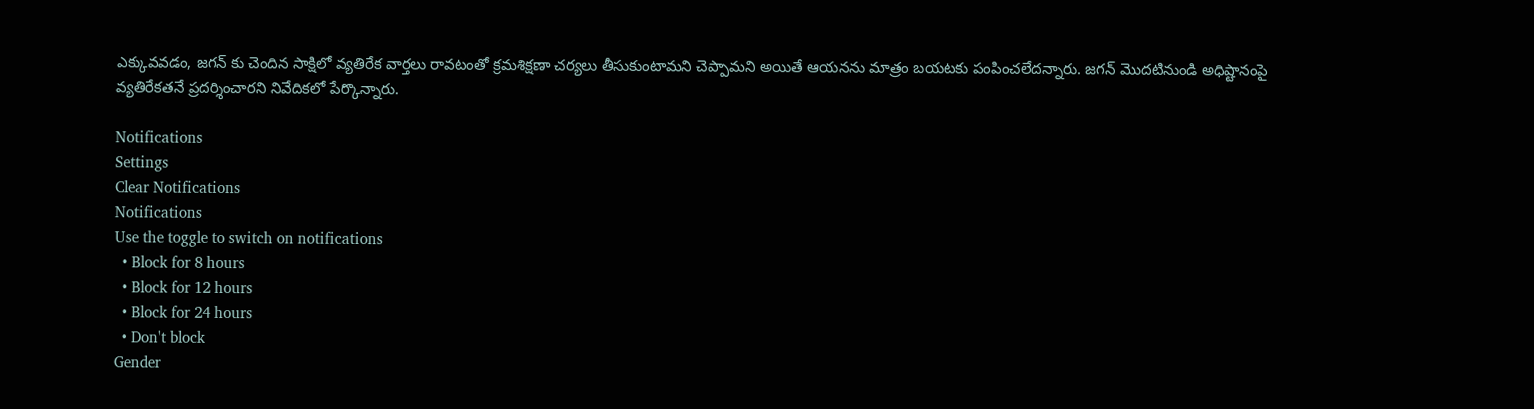ఎక్కువవడం, జగన్ కు చెందిన సాక్షిలో వ్యతిరేక వార్తలు రావటంతో క్రమశిక్షణా చర్యలు తీసుకుంటామని చెప్పామని అయితే ఆయనను మాత్రం బయటకు పంపించలేదన్నారు. జగన్ మొదటినుండి అధిష్టానంపై వ్యతిరేకతనే ప్రదర్శించారని నివేదికలో పేర్కొన్నారు.

Notifications
Settings
Clear Notifications
Notifications
Use the toggle to switch on notifications
  • Block for 8 hours
  • Block for 12 hours
  • Block for 24 hours
  • Don't block
Gender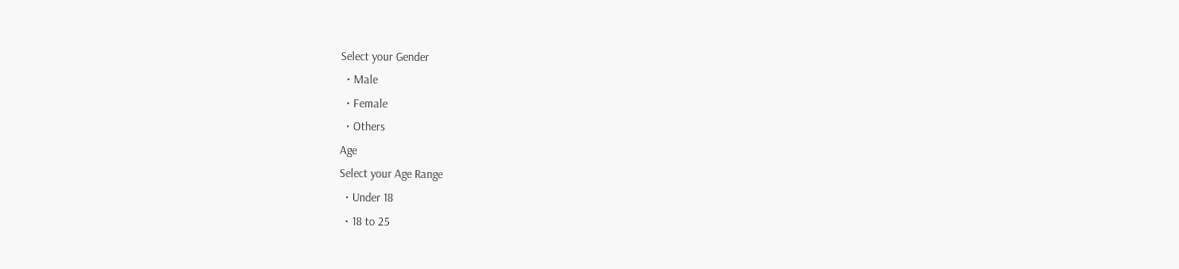Select your Gender
  • Male
  • Female
  • Others
Age
Select your Age Range
  • Under 18
  • 18 to 25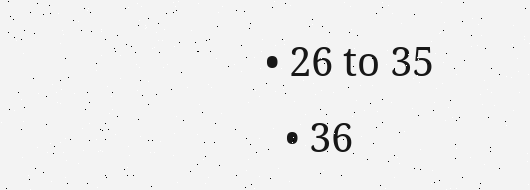• 26 to 35
  • 36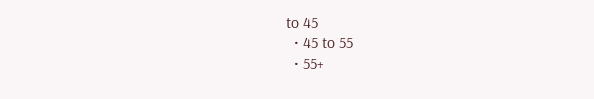to 45
  • 45 to 55
  • 55+